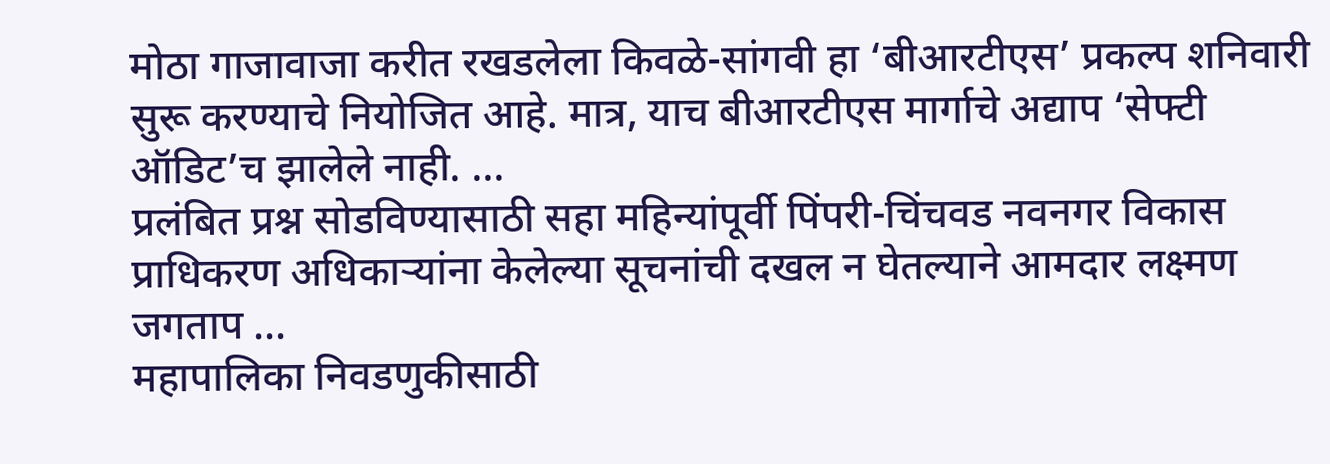मोठा गाजावाजा करीत रखडलेला किवळे-सांगवी हा ‘बीआरटीएस’ प्रकल्प शनिवारी सुरू करण्याचे नियोजित आहे. मात्र, याच बीआरटीएस मार्गाचे अद्याप ‘सेफ्टी ऑडिट’च झालेले नाही. ...
प्रलंबित प्रश्न सोडविण्यासाठी सहा महिन्यांपूर्वी पिंपरी-चिंचवड नवनगर विकास प्राधिकरण अधिकाऱ्यांना केलेल्या सूचनांची दखल न घेतल्याने आमदार लक्ष्मण जगताप ...
महापालिका निवडणुकीसाठी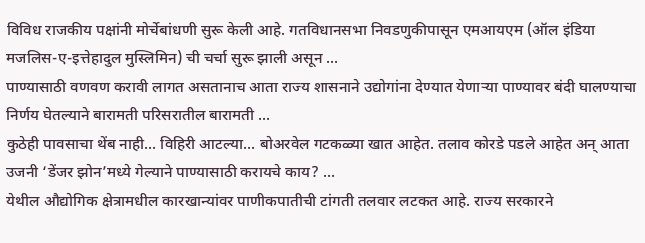विविध राजकीय पक्षांनी मोर्चेबांधणी सुरू केली आहे. गतविधानसभा निवडणुकीपासून एमआयएम (ऑल इंडिया मजलिस-ए-इत्तेहादुल मुस्लिमिन) ची चर्चा सुरू झाली असून ...
पाण्यासाठी वणवण करावी लागत असतानाच आता राज्य शासनाने उद्योगांना देण्यात येणाऱ्या पाण्यावर बंदी घालण्याचा निर्णय घेतल्याने बारामती परिसरातील बारामती ...
कुठेही पावसाचा थेंब नाही... विहिरी आटल्या... बोअरवेल गटकळ्या खात आहेत. तलाव कोरडे पडले आहेत अन् आता उजनी ‘डेंजर झोन’मध्ये गेल्याने पाण्यासाठी करायचे काय? ...
येथील औद्योगिक क्षेत्रामधील कारखान्यांवर पाणीकपातीची टांगती तलवार लटकत आहे. राज्य सरकारने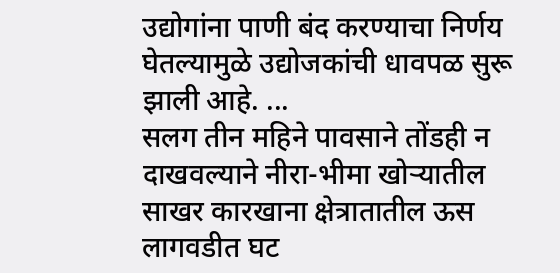उद्योगांना पाणी बंद करण्याचा निर्णय घेतल्यामुळे उद्योजकांची धावपळ सुरू झाली आहे. ...
सलग तीन महिने पावसाने तोंडही न दाखवल्याने नीरा-भीमा खोऱ्यातील साखर कारखाना क्षेत्रातातील ऊस लागवडीत घट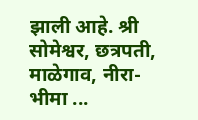झाली आहे. श्री सोमेश्वर, छत्रपती, माळेगाव, नीरा-भीमा ...